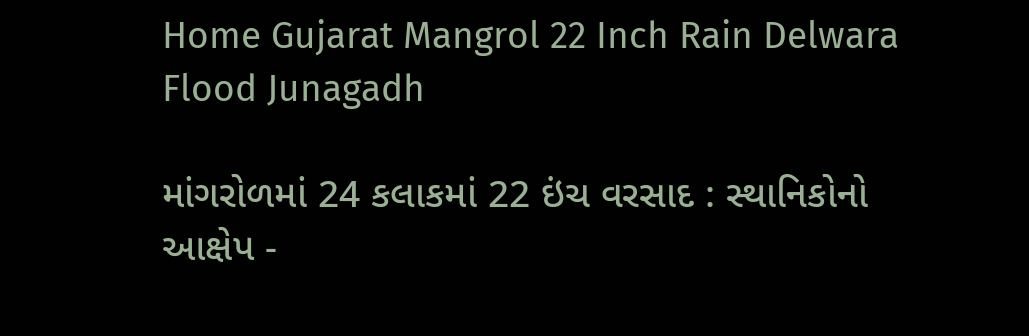Home Gujarat Mangrol 22 Inch Rain Delwara Flood Junagadh

માંગરોળમાં 24 કલાકમાં 22 ઇંચ વરસાદ : સ્થાનિકોનો આક્ષેપ -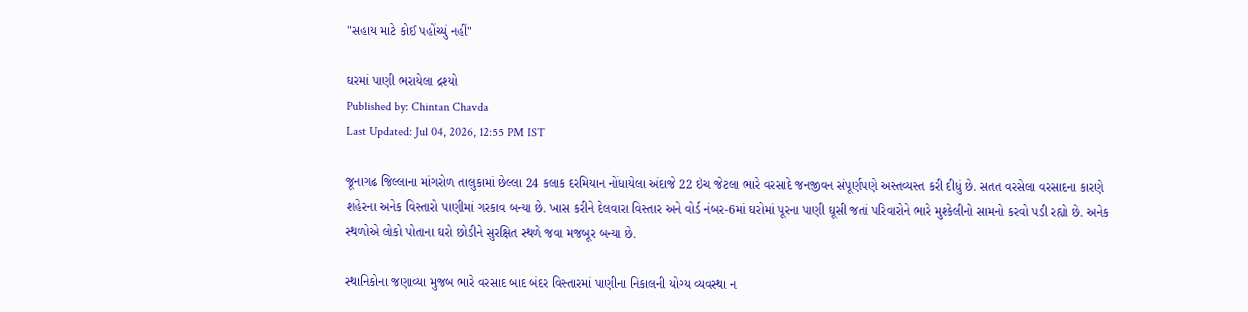"સહાય માટે કોઈ પહોંચ્યું નહીં"

ઘરમાં પાણી ભરાયેલા દ્રશ્યો
Published by: Chintan Chavda
Last Updated: Jul 04, 2026, 12:55 PM IST

જૂનાગઢ જિલ્લાના માંગરોળ તાલુકામાં છેલ્લા 24 કલાક દરમિયાન નોંધાયેલા અંદાજે 22 ઇંચ જેટલા ભારે વરસાદે જનજીવન સંપૂર્ણપણે અસ્તવ્યસ્ત કરી દીધું છે. સતત વરસેલા વરસાદના કારણે શહેરના અનેક વિસ્તારો પાણીમાં ગરકાવ બન્યા છે. ખાસ કરીને દેલવારા વિસ્તાર અને વોર્ડ નંબર-6માં ઘરોમાં પૂરના પાણી ઘૂસી જતાં પરિવારોને ભારે મુશ્કેલીનો સામનો કરવો પડી રહ્યો છે. અનેક સ્થળોએ લોકો પોતાના ઘરો છોડીને સુરક્ષિત સ્થળે જવા મજબૂર બન્યા છે.

સ્થાનિકોના જણાવ્યા મુજબ ભારે વરસાદ બાદ બંદર વિસ્તારમાં પાણીના નિકાલની યોગ્ય વ્યવસ્થા ન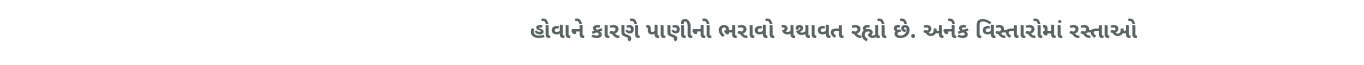હોવાને કારણે પાણીનો ભરાવો યથાવત રહ્યો છે. અનેક વિસ્તારોમાં રસ્તાઓ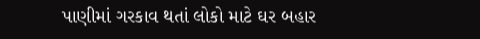પાણીમાં ગરકાવ થતાં લોકો માટે ઘર બહાર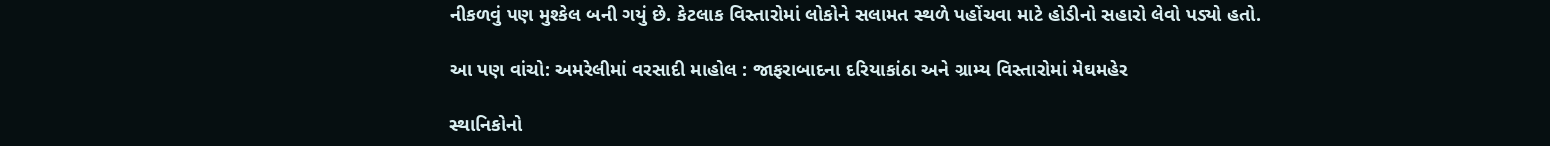નીકળવું પણ મુશ્કેલ બની ગયું છે. કેટલાક વિસ્તારોમાં લોકોને સલામત સ્થળે પહોંચવા માટે હોડીનો સહારો લેવો પડ્યો હતો.

આ પણ વાંચો: અમરેલીમાં વરસાદી માહોલ : જાફરાબાદના દરિયાકાંઠા અને ગ્રામ્ય વિસ્તારોમાં મેઘમહેર

સ્થાનિકોનો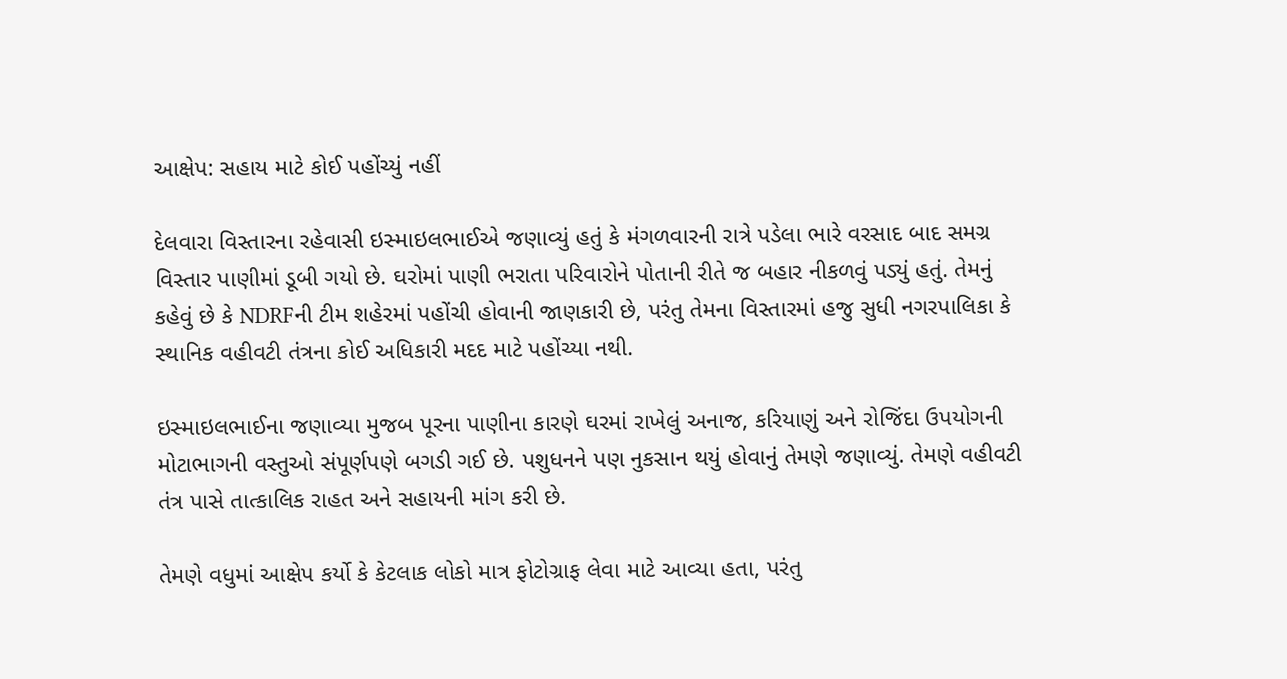આક્ષેપ: સહાય માટે કોઈ પહોંચ્યું નહીં

દેલવારા વિસ્તારના રહેવાસી ઇસ્માઇલભાઈએ જણાવ્યું હતું કે મંગળવારની રાત્રે પડેલા ભારે વરસાદ બાદ સમગ્ર વિસ્તાર પાણીમાં ડૂબી ગયો છે. ઘરોમાં પાણી ભરાતા પરિવારોને પોતાની રીતે જ બહાર નીકળવું પડ્યું હતું. તેમનું કહેવું છે કે NDRFની ટીમ શહેરમાં પહોંચી હોવાની જાણકારી છે, પરંતુ તેમના વિસ્તારમાં હજુ સુધી નગરપાલિકા કે સ્થાનિક વહીવટી તંત્રના કોઈ અધિકારી મદદ માટે પહોંચ્યા નથી.

ઇસ્માઇલભાઈના જણાવ્યા મુજબ પૂરના પાણીના કારણે ઘરમાં રાખેલું અનાજ, કરિયાણું અને રોજિંદા ઉપયોગની મોટાભાગની વસ્તુઓ સંપૂર્ણપણે બગડી ગઈ છે. પશુધનને પણ નુકસાન થયું હોવાનું તેમણે જણાવ્યું. તેમણે વહીવટી તંત્ર પાસે તાત્કાલિક રાહત અને સહાયની માંગ કરી છે.

તેમણે વધુમાં આક્ષેપ કર્યો કે કેટલાક લોકો માત્ર ફોટોગ્રાફ લેવા માટે આવ્યા હતા, પરંતુ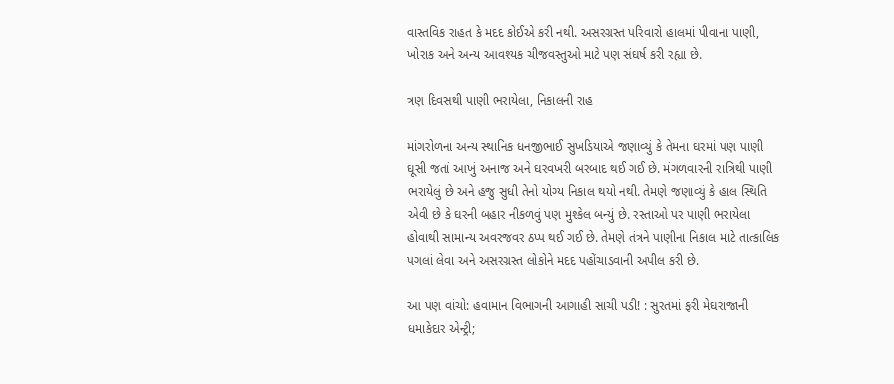વાસ્તવિક રાહત કે મદદ કોઈએ કરી નથી. અસરગ્રસ્ત પરિવારો હાલમાં પીવાના પાણી, ખોરાક અને અન્ય આવશ્યક ચીજવસ્તુઓ માટે પણ સંઘર્ષ કરી રહ્યા છે.

ત્રણ દિવસથી પાણી ભરાયેલા, નિકાલની રાહ

માંગરોળના અન્ય સ્થાનિક ધનજીભાઈ સુખડિયાએ જણાવ્યું કે તેમના ઘરમાં પણ પાણી ઘૂસી જતાં આખું અનાજ અને ઘરવખરી બરબાદ થઈ ગઈ છે. મંગળવારની રાત્રિથી પાણી ભરાયેલું છે અને હજુ સુધી તેનો યોગ્ય નિકાલ થયો નથી. તેમણે જણાવ્યું કે હાલ સ્થિતિ એવી છે કે ઘરની બહાર નીકળવું પણ મુશ્કેલ બન્યું છે. રસ્તાઓ પર પાણી ભરાયેલા હોવાથી સામાન્ય અવરજવર ઠપ્પ થઈ ગઈ છે. તેમણે તંત્રને પાણીના નિકાલ માટે તાત્કાલિક પગલાં લેવા અને અસરગ્રસ્ત લોકોને મદદ પહોંચાડવાની અપીલ કરી છે.

આ પણ વાંચો: હવામાન વિભાગની આગાહી સાચી પડી! : સુરતમાં ફરી મેઘરાજાની ધમાકેદાર એન્ટ્રી;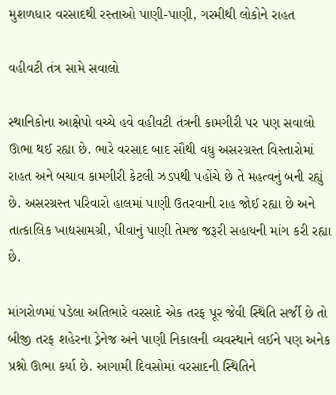મુશળધાર વરસાદથી રસ્તાઓ પાણી-પાણી, ગરમીથી લોકોને રાહત

વહીવટી તંત્ર સામે સવાલો

સ્થાનિકોના આક્ષેપો વચ્ચે હવે વહીવટી તંત્રની કામગીરી પર પણ સવાલો ઊભા થઈ રહ્યા છે. ભારે વરસાદ બાદ સૌથી વધુ અસરગ્રસ્ત વિસ્તારોમાં રાહત અને બચાવ કામગીરી કેટલી ઝડપથી પહોંચે છે તે મહત્વનું બની રહ્યું છે. અસરગ્રસ્ત પરિવારો હાલમાં પાણી ઉતરવાની રાહ જોઈ રહ્યા છે અને તાત્કાલિક ખાદ્યસામગ્રી, પીવાનું પાણી તેમજ જરૂરી સહાયની માંગ કરી રહ્યા છે.

માંગરોળમાં પડેલા અતિભારે વરસાદે એક તરફ પૂર જેવી સ્થિતિ સર્જી છે તો બીજી તરફ શહેરના ડ્રેનેજ અને પાણી નિકાલની વ્યવસ્થાને લઈને પણ અનેક પ્રશ્નો ઊભા કર્યા છે. આગામી દિવસોમાં વરસાદની સ્થિતિને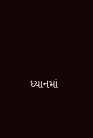ધ્યાનમાં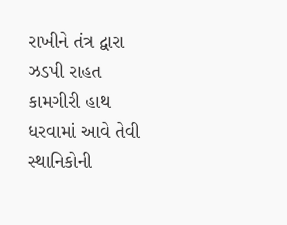રાખીને તંત્ર દ્વારા ઝડપી રાહત કામગીરી હાથ ધરવામાં આવે તેવી સ્થાનિકોની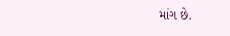માંગ છે.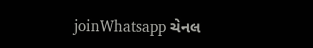joinWhatsapp ચેનલ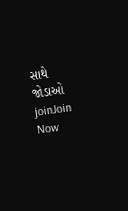સાથે જોડાઓ
joinJoin Now